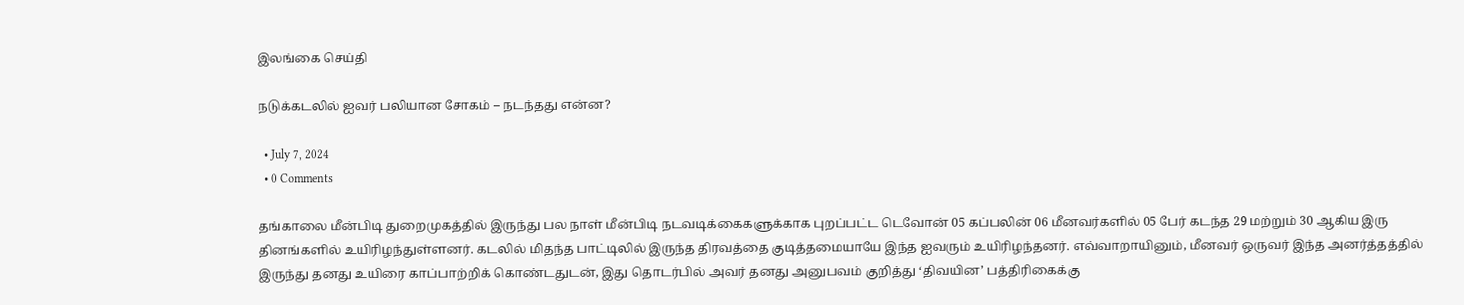இலங்கை செய்தி

நடுக்கடலில் ஐவர் பலியான சோகம் – நடந்தது என்ன?

  • July 7, 2024
  • 0 Comments

தங்காலை மீன்பிடி துறைமுகத்தில் இருந்து பல நாள் மீன்பிடி நடவடிக்கைகளுக்காக புறப்பட்ட டெவோன் 05 கப்பலின் 06 மீனவர்களில் 05 பேர் கடந்த 29 மற்றும் 30 ஆகிய இரு தினங்களில் உயிரிழந்துள்ளனர். கடலில் மிதந்த பாட்டிலில் இருந்த திரவத்தை குடித்தமையாயே இந்த ஐவரும் உயிரிழந்தனர். எவ்வாறாயினும், மீனவர் ஒருவர் இந்த அனர்த்தத்தில் இருந்து தனது உயிரை காப்பாற்றிக் கொண்டதுடன், இது தொடர்பில் அவர் தனது அனுபவம் குறித்து ‘திவயின’ பத்திரிகைக்கு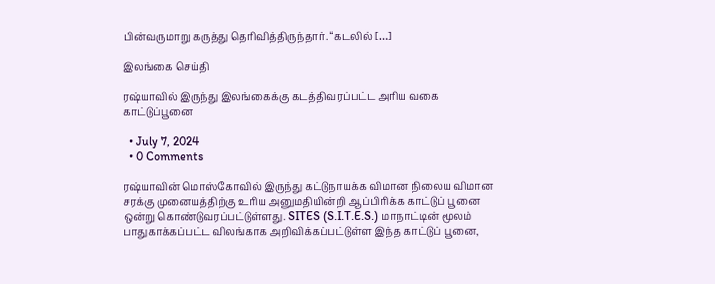பின்வருமாறு கருத்து தெரிவித்திருந்தார். “கடலில் […]

இலங்கை செய்தி

ரஷ்யாவில் இருந்து இலங்கைக்கு கடத்திவரப்பட்ட அரிய வகை காட்டுப்பூனை

  • July 7, 2024
  • 0 Comments

ரஷ்யாவின் மொஸ்கோவில் இருந்து கட்டுநாயக்க விமான நிலைய விமான சரக்கு முனையத்திற்கு உரிய அனுமதியின்றி ஆப்பிரிக்க காட்டுப் பூனை ஒன்று கொண்டுவரப்பட்டுள்ளது. SITES (S.I.T.E.S.) மாநாட்டின் மூலம் பாதுகாக்கப்பட்ட விலங்காக அறிவிக்கப்பட்டுள்ள இந்த காட்டுப் பூனை,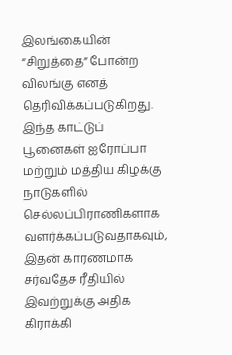இலங்கையின் “சிறுத்தை” போன்ற விலங்கு எனத் தெரிவிக்கப்படுகிறது. இந்த காட்டுப் பூனைகள் ஐரோப்பா மற்றும் மத்திய கிழக்கு நாடுகளில் செல்லப்பிராணிகளாக வளர்க்கப்படுவதாகவும், இதன் காரணமாக சர்வதேச ரீதியில் இவற்றுக்கு அதிக கிராக்கி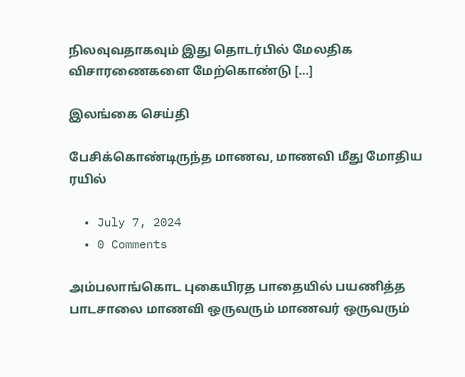நிலவுவதாகவும் இது தொடர்பில் மேலதிக விசாரணைகளை மேற்கொண்டு […]

இலங்கை செய்தி

பேசிக்கொண்டிருந்த மாணவ, மாணவி மீது மோதிய ரயில்

  • July 7, 2024
  • 0 Comments

அம்பலாங்கொட புகையிரத பாதையில் பயணித்த பாடசாலை மாணவி ஒருவரும் மாணவர் ஒருவரும்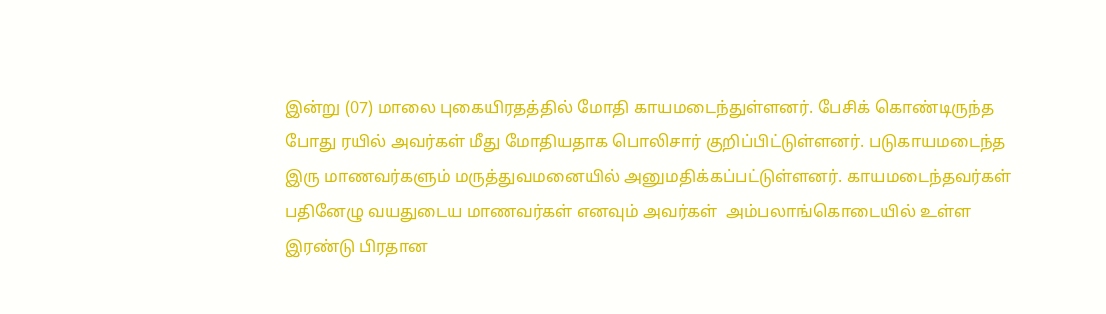இன்று (07) மாலை புகையிரதத்தில் மோதி காயமடைந்துள்ளனர். பேசிக் கொண்டிருந்த போது ரயில் அவர்கள் மீது மோதியதாக பொலிசார் குறிப்பிட்டுள்ளனர். படுகாயமடைந்த இரு மாணவர்களும் மருத்துவமனையில் அனுமதிக்கப்பட்டுள்ளனர். காயமடைந்தவர்கள் பதினேழு வயதுடைய மாணவர்கள் எனவும் அவர்கள்  அம்பலாங்கொடையில் உள்ள இரண்டு பிரதான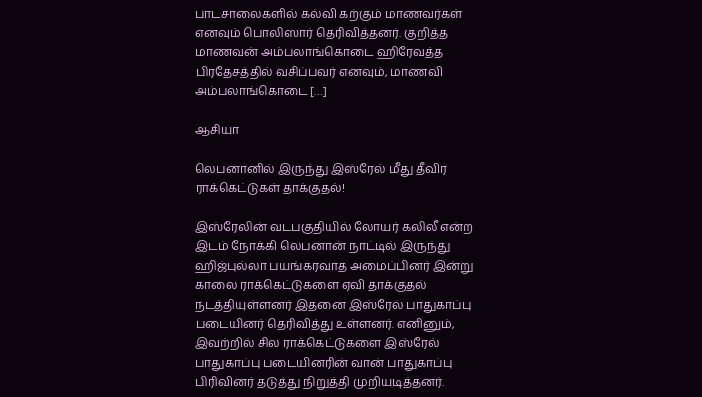பாடசாலைகளில் கல்வி கற்கும் மாணவர்கள் எனவும் பொலிஸார் தெரிவித்தனர். குறித்த மாணவன் அம்பலாங்கொடை ஹிரேவத்த பிரதேசத்தில் வசிப்பவர் எனவும், மாணவி அம்பலாங்கொடை […]

ஆசியா

லெபனானில் இருந்து இஸ்ரேல் மீது தீவிர ராக்கெட்டுகள் தாக்குதல்!

இஸ்ரேலின் வடபகுதியில் லோயர் கலிலீ என்ற இடம் நோக்கி லெபனான் நாட்டில் இருந்து ஹிஜ்புல்லா பயங்கரவாத அமைப்பினர் இன்று காலை ராக்கெட்டுகளை ஏவி தாக்குதல் நடத்தியுள்ளனர் இதனை இஸ்ரேல் பாதுகாப்பு படையினர் தெரிவித்து உள்ளனர். எனினும், இவற்றில் சில ராக்கெட்டுகளை இஸ்ரேல் பாதுகாப்பு படையினரின் வான் பாதுகாப்பு பிரிவினர் தடுத்து நிறுத்தி முறியடித்தனர்.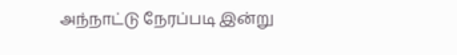அந்நாட்டு நேரப்படி இன்று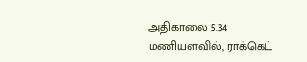அதிகாலை 5.34 மணியளவில், ராக்கெட்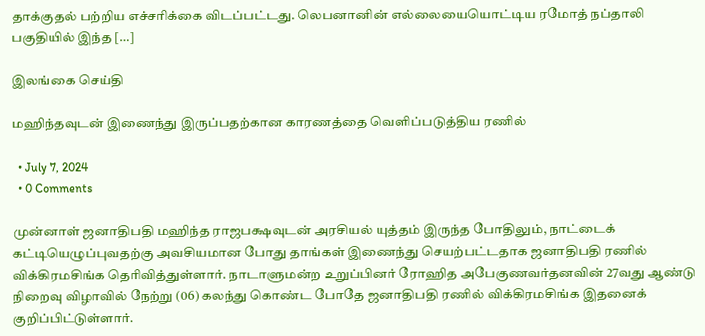தாக்குதல் பற்றிய எச்சரிக்கை விடப்பட்டது. லெபனானின் எல்லையையொட்டிய ரமோத் நப்தாலி பகுதியில் இந்த […]

இலங்கை செய்தி

மஹிந்தவுடன் இணைந்து இருப்பதற்கான காரணத்தை வெளிப்படுத்திய ரணில்

  • July 7, 2024
  • 0 Comments

முன்னாள் ஜனாதிபதி மஹிந்த ராஜபக்ஷவுடன் அரசியல் யுத்தம் இருந்த போதிலும், நாட்டைக் கட்டியெழுப்புவதற்கு அவசியமான போது தாங்கள் இணைந்து செயற்பட்டதாக ஜனாதிபதி ரணில் விக்கிரமசிங்க தெரிவித்துள்ளார். நாடாளுமன்ற உறுப்பினர் ரோஹித அபேகுணவர்தனவின் 27வது ஆண்டு நிறைவு விழாவில் நேற்று (06) கலந்து கொண்ட போதே ஜனாதிபதி ரணில் விக்கிரமசிங்க இதனைக் குறிப்பிட்டுள்ளார்.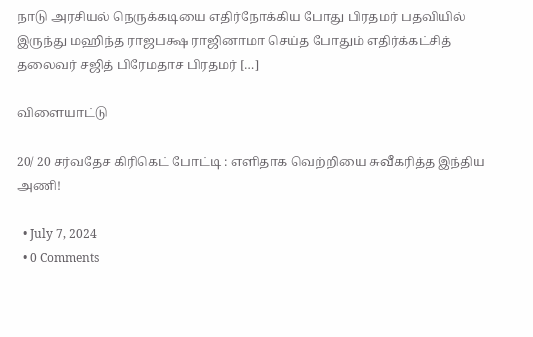நாடு அரசியல் நெருக்கடியை எதிர்நோக்கிய போது பிரதமர் பதவியில் இருந்து மஹிந்த ராஜபக்ஷ ராஜினாமா செய்த போதும் எதிர்க்கட்சித் தலைவர் சஜித் பிரேமதாச பிரதமர் […]

விளையாட்டு

20/ 20 சர்வதேச கிரிகெட் போட்டி : எளிதாக வெற்றியை சுவீகரித்த இந்திய அணி!

  • July 7, 2024
  • 0 Comments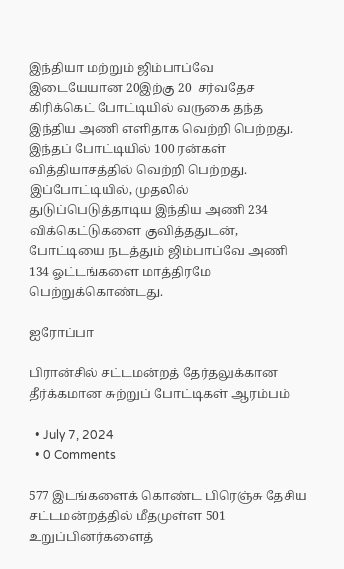இந்தியா மற்றும் ஜிம்பாப்வே இடையேயான 20இற்கு 20  சர்வதேச கிரிக்கெட் போட்டியில் வருகை தந்த இந்திய அணி எளிதாக வெற்றி பெற்றது. இந்தப் போட்டியில் 100 ரன்கள் வித்தியாசத்தில் வெற்றி பெற்றது. இப்போட்டியில், முதலில் துடுப்பெடுத்தாடிய இந்திய அணி 234 விக்கெட்டுகளை குவித்ததுடன், போட்டியை நடத்தும் ஜிம்பாப்வே அணி 134 ஓட்டங்களை மாத்திரமே பெற்றுக்கொண்டது.

ஐரோப்பா

பிரான்சில் சட்டமன்றத் தேர்தலுக்கான தீர்க்கமான சுற்றுப் போட்டிகள் ஆரம்பம்

  • July 7, 2024
  • 0 Comments

577 இடங்களைக் கொண்ட பிரெஞ்சு தேசிய சட்டமன்றத்தில் மீதமுள்ள 501 உறுப்பினர்களைத்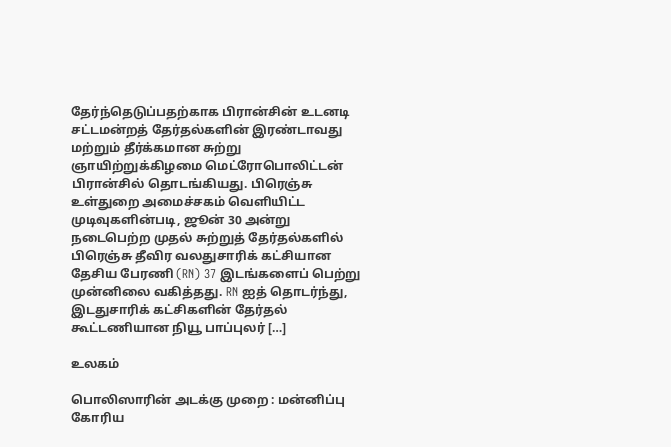தேர்ந்தெடுப்பதற்காக பிரான்சின் உடனடி சட்டமன்றத் தேர்தல்களின் இரண்டாவது மற்றும் தீர்க்கமான சுற்று ஞாயிற்றுக்கிழமை மெட்ரோபொலிட்டன் பிரான்சில் தொடங்கியது. பிரெஞ்சு உள்துறை அமைச்சகம் வெளியிட்ட முடிவுகளின்படி, ஜூன் 30 அன்று நடைபெற்ற முதல் சுற்றுத் தேர்தல்களில் பிரெஞ்சு தீவிர வலதுசாரிக் கட்சியான தேசிய பேரணி (RN) 37 இடங்களைப் பெற்று முன்னிலை வகித்தது. RN ஐத் தொடர்ந்து, இடதுசாரிக் கட்சிகளின் தேர்தல் கூட்டணியான நியூ பாப்புலர் […]

உலகம்

பொலிஸாரின் அடக்கு முறை : மன்னிப்பு கோரிய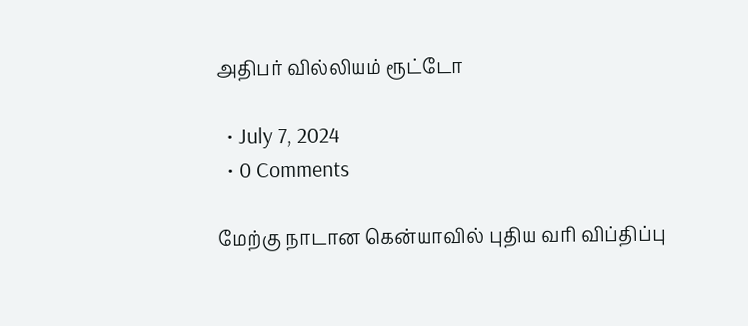அதிபர் வில்லியம் ரூட்டோ

  • July 7, 2024
  • 0 Comments

மேற்கு நாடான கென்யாவில் புதிய வரி விப்திப்பு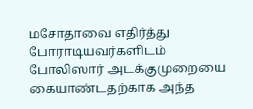மசோதாவை எதிர்த்து போராடியவர்களிடம் போலிஸார் அடக்குமுறையை கையாண்டதற்காக அந்த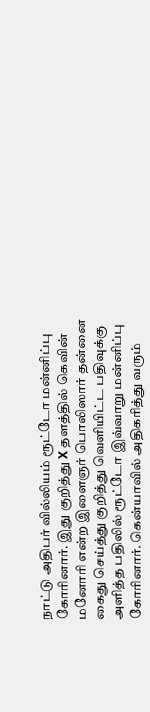நாட்டு அதிபர் வில்லியம் ரூட்டோ மன்னிப்பு கோரினார். இது குறித்து X தளத்தில் கெவின் மனோரி என்ற இளைஞர் பொலிஸார் தன்னை கைது செய்த்து குறித்து வெளியிட்ட பதிவுக்கு அளித்த பதிலில் ரூட்டோ இவ்வாறு மன்னிப்பு கோரினார். கென்யாவில் அதிகரித்து வரும்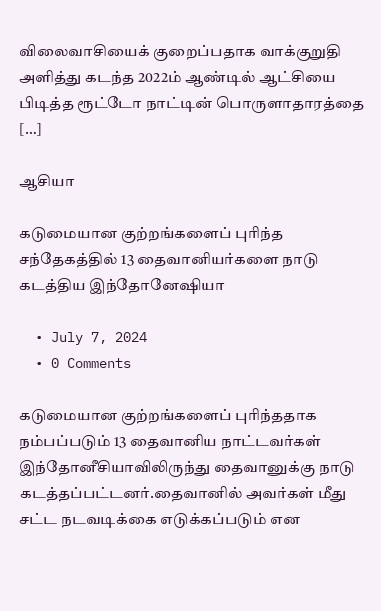விலைவாசியைக் குறைப்பதாக வாக்குறுதி அளித்து கடந்த 2022ம் ஆண்டில் ஆட்சியை பிடித்த ரூட்டோ நாட்டின் பொருளாதாரத்தை […]

ஆசியா

கடுமையான குற்றங்களைப் புரிந்த சந்தேகத்தில் 13 தைவானியர்களை நாடு கடத்திய இந்தோனேஷியா

  • July 7, 2024
  • 0 Comments

கடுமையான குற்றங்களைப் புரிந்ததாக நம்பப்படும் 13 தைவானிய நாட்டவர்கள் இந்தோனீசியாவிலிருந்து தைவானுக்கு நாடு கடத்தப்பட்டனர்.தைவானில் அவர்கள் மீது சட்ட நடவடிக்கை எடுக்கப்படும் என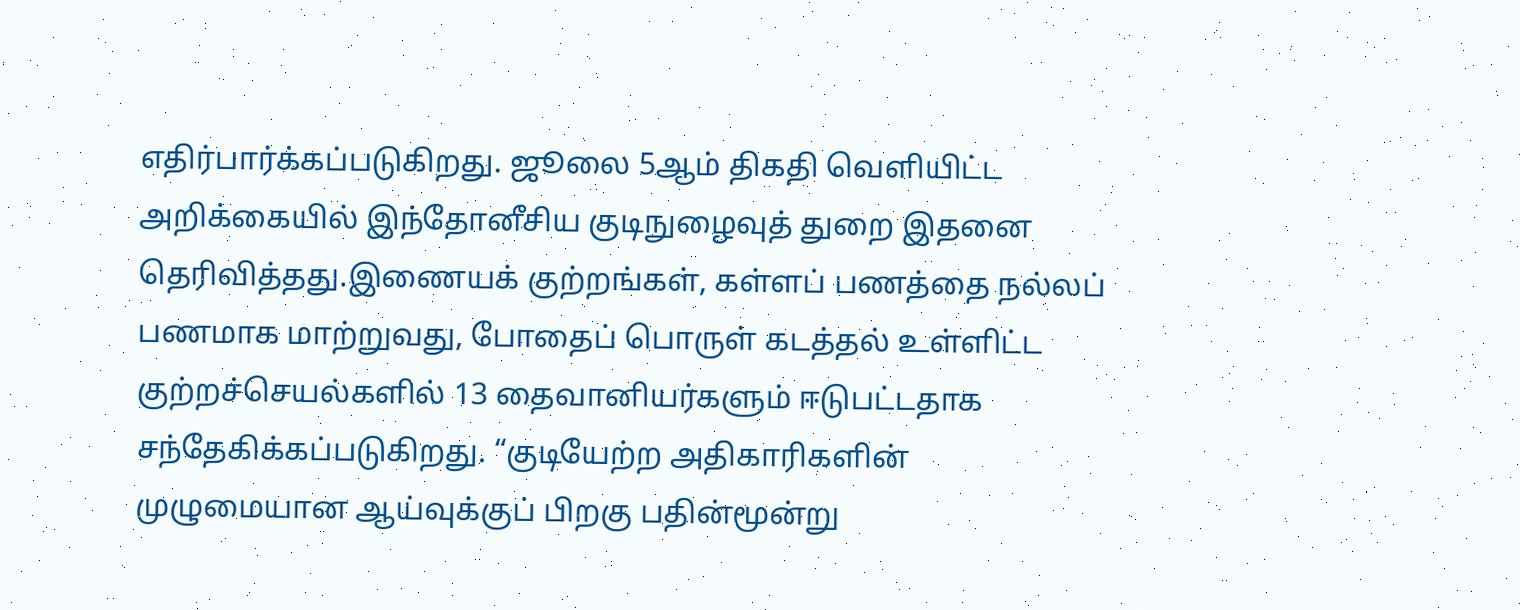எதிர்பார்க்கப்படுகிறது. ஜூலை 5ஆம் திகதி வெளியிட்ட அறிக்கையில் இந்தோனீசிய குடிநுழைவுத் துறை இதனை தெரிவித்தது.இணையக் குற்றங்கள், கள்ளப் பணத்தை நல்லப் பணமாக மாற்றுவது, போதைப் பொருள் கடத்தல் உள்ளிட்ட குற்றச்செயல்களில் 13 தைவானியர்களும் ஈடுபட்டதாக சந்தேகிக்கப்படுகிறது. “குடியேற்ற அதிகாரிகளின் முழுமையான ஆய்வுக்குப் பிறகு பதின்மூன்று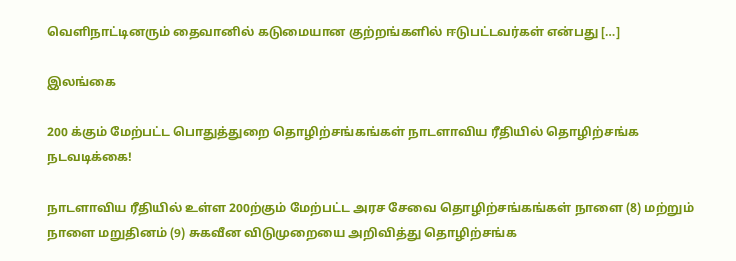வெளிநாட்டினரும் தைவானில் கடுமையான குற்றங்களில் ஈடுபட்டவர்கள் என்பது […]

இலங்கை

200 க்கும் மேற்பட்ட பொதுத்துறை தொழிற்சங்கங்கள் நாடளாவிய ரீதியில் தொழிற்சங்க நடவடிக்கை!

நாடளாவிய ரீதியில் உள்ள 200ற்கும் மேற்பட்ட அரச சேவை தொழிற்சங்கங்கள் நாளை (8) மற்றும் நாளை மறுதினம் (9) சுகவீன விடுமுறையை அறிவித்து தொழிற்சங்க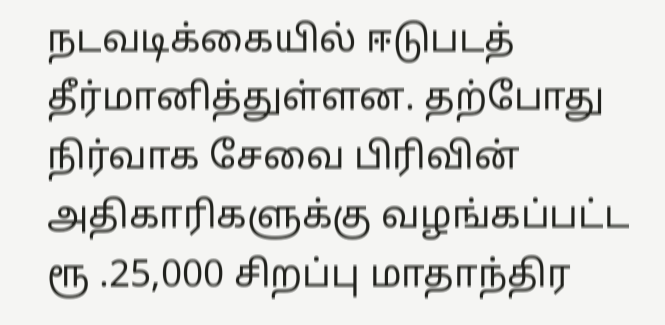நடவடிக்கையில் ஈடுபடத் தீர்மானித்துள்ளன. தற்போது நிர்வாக சேவை பிரிவின் அதிகாரிகளுக்கு வழங்கப்பட்ட ரூ .25,000 சிறப்பு மாதாந்திர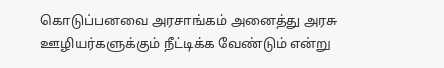கொடுப்பனவை அரசாங்கம் அனைத்து அரசு ஊழியர்களுக்கும் நீட்டிக்க வேண்டும் என்று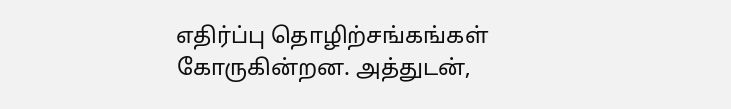எதிர்ப்பு தொழிற்சங்கங்கள் கோருகின்றன. அத்துடன்,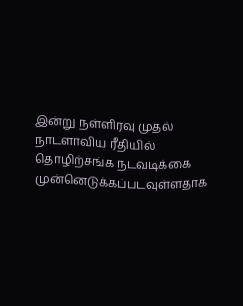இன்று நள்ளிரவு முதல் நாடளாவிய ரீதியில் தொழிற்சங்க நடவடிக்கை முன்னெடுக்கப்படவுள்ளதாக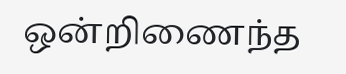ஒன்றிணைந்த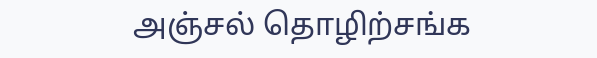அஞ்சல் தொழிற்சங்க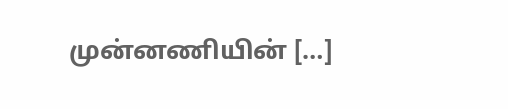முன்னணியின் […]